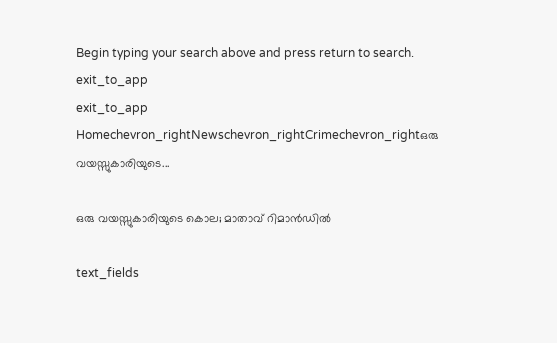Begin typing your search above and press return to search.
exit_to_app
exit_to_app
Homechevron_rightNewschevron_rightCrimechevron_rightഒരു വയസ്സുകാരിയുടെ...

ഒരു വയസ്സുകാരിയുടെ കൊല; മാതാവ് റിമാൻഡില്‍

text_fields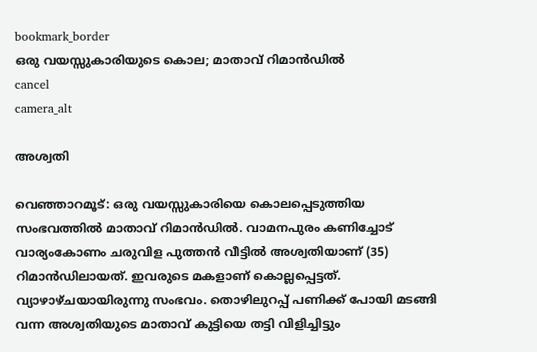bookmark_border
ഒരു വയസ്സുകാരിയുടെ കൊല; മാതാവ് റിമാൻഡില്‍
cancel
camera_alt

അശ്വതി

വെഞ്ഞാറമൂട്: ഒരു വയസ്സുകാരിയെ കൊലപ്പെടുത്തിയ സംഭവത്തില്‍ മാതാവ് റിമാൻഡില്‍. വാമനപുരം കണിച്ചോട് വാര്യംകോണം ചരുവിള പുത്തന്‍ വീട്ടില്‍ അശ്വതിയാണ് (35) റിമാൻഡിലായത്. ഇവരുടെ മകളാണ് കൊല്ലപ്പെട്ടത്. വ്യാഴാഴ്ചയായിരുന്നു സംഭവം. തൊഴിലുറപ്പ് പണിക്ക് പോയി മടങ്ങി വന്ന അശ്വതിയുടെ മാതാവ് കുട്ടിയെ തട്ടി വിളിച്ചിട്ടും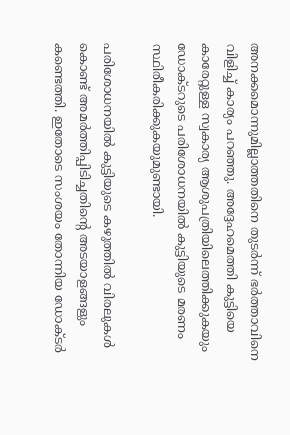അനക്കമൊന്നുമില്ലാത്തതിനെ തുടര്‍ന്ന് ഭര്‍ത്താവിനെ വിളിച്ച് കാര്യം പറഞ്ഞു. അദ്ദേഹമെത്തി കുട്ടിയെ കാരേറ്റുള്ള സ്വകാര്യ ആശുപത്രിയിലെത്തിക്കുകയും ഡോക്ടറുടെ പരിശോധനയില്‍ കുട്ടിയുടെ മരണം സ്ഥിരീകരിക്കുകയുമുണ്ടായി.

പരിശോധനയില്‍ കുട്ടിയുടെ കഴുത്തില്‍ വിരലുകള്‍ കൊണ്ട് അമര്‍ത്തിപ്പിടിച്ചതിന്റെ അടയാളങ്ങളും കണ്ടെത്തി. ഇതോടെ സംശയം തോന്നിയ ഡോക്ടര്‍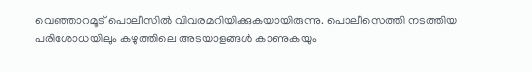വെഞ്ഞാറമൂട് പൊലീസില്‍ വിവരമറിയിക്കുകയായിരുന്നു. പൊലീസെത്തി നടത്തിയ പരിശോധയിലും കഴുത്തിലെ അടയാളങ്ങള്‍ കാണുകയും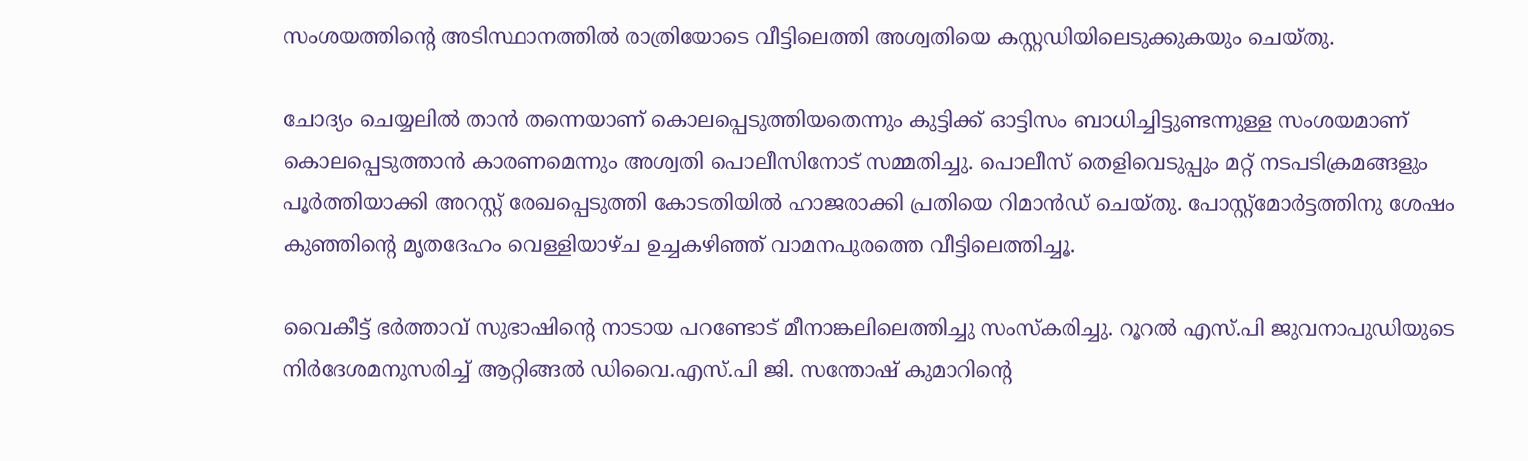സംശയത്തിന്റെ അടിസ്ഥാനത്തില്‍ രാത്രിയോടെ വീട്ടിലെത്തി അശ്വതിയെ കസ്റ്റഡിയിലെടുക്കുകയും ചെയ്തു.

ചോദ്യം ചെയ്യലില്‍ താന്‍ തന്നെയാണ് കൊലപ്പെടുത്തിയതെന്നും കുട്ടിക്ക് ഓട്ടിസം ബാധിച്ചിട്ടുണ്ടന്നുള്ള സംശയമാണ് കൊലപ്പെടുത്താന്‍ കാരണമെന്നും അശ്വതി പൊലീസിനോട് സമ്മതിച്ചു. പൊലീസ് തെളിവെടുപ്പും മറ്റ് നടപടിക്രമങ്ങളും പൂര്‍ത്തിയാക്കി അറസ്റ്റ് രേഖപ്പെടുത്തി കോടതിയില്‍ ഹാജരാക്കി പ്രതിയെ റിമാൻഡ് ചെയ്തു. പോസ്റ്റ്‌മോര്‍ട്ടത്തിനു ശേഷം കുഞ്ഞിന്റെ മൃതദേഹം വെള്ളിയാഴ്ച ഉച്ചകഴിഞ്ഞ് വാമനപുരത്തെ വീട്ടിലെത്തിച്ചൂ.

വൈകീട്ട് ഭര്‍ത്താവ് സുഭാഷിന്റെ നാടായ പറണ്ടോട് മീനാങ്കലിലെത്തിച്ചു സംസ്‌കരിച്ചു. റൂറല്‍ എസ്.പി ജുവനാപുഡിയുടെ നിര്‍ദേശമനുസരിച്ച് ആറ്റിങ്ങല്‍ ഡിവൈ.എസ്.പി ജി. സന്തോഷ് കുമാറിന്റെ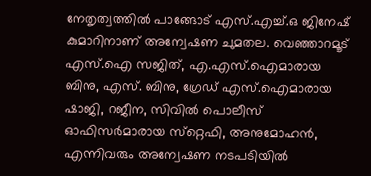നേതൃത്വത്തില്‍ പാങ്ങോട് എസ്.എച്ച്.ഒ ജിനേഷ് കുമാറിനാണ് അന്വേഷണ ചുമതല. വെഞ്ഞാറമൂട് എസ്.ഐ സജിത്, എ.എസ്.ഐമാരായ ബിനു, എസ്. ബിനു, ഗ്രേഡ് എസ്.ഐമാരായ ഷാജി, റജീന, സിവിൽ പൊലീസ് ഓഫിസര്‍മാരായ സ്‌റ്റെഫി, അനുമോഹന്‍, എന്നിവരും അന്വേഷണ നടപടിയിൽ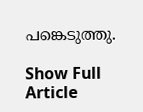പങ്കെടുത്തു.

Show Full Article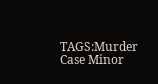TAGS:Murder Case Minor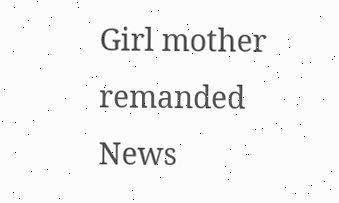Girl mother remanded
News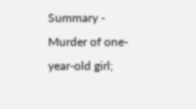Summary - Murder of one-year-old girl;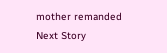mother remanded
Next Story